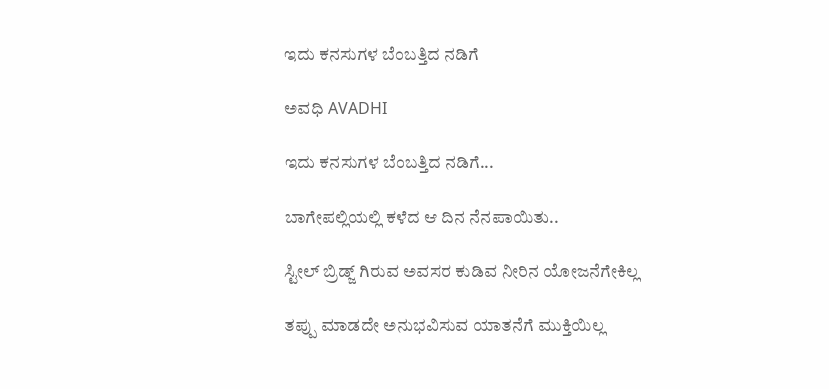ಇದು ಕನಸುಗಳ ಬೆಂಬತ್ತಿದ ನಡಿಗೆ‍

ಅವಧಿ AVADHI

ಇದು ಕನಸುಗಳ ಬೆಂಬತ್ತಿದ ನಡಿಗೆ...

ಬಾಗೇಪಲ್ಲಿಯಲ್ಲಿ ಕಳೆದ ಆ ದಿನ ನೆನಪಾಯಿತು..

ಸ್ಟೀಲ್ ಬ್ರಿಡ್ಜ್ ಗಿರುವ ಅವಸರ ಕುಡಿವ ನೀರಿನ ಯೋಜನೆಗೇಕಿಲ್ಲ

ತಪ್ಪು ಮಾಡದೇ ಅನುಭವಿಸುವ ಯಾತನೆಗೆ ಮುಕ್ತಿಯಿಲ್ಲ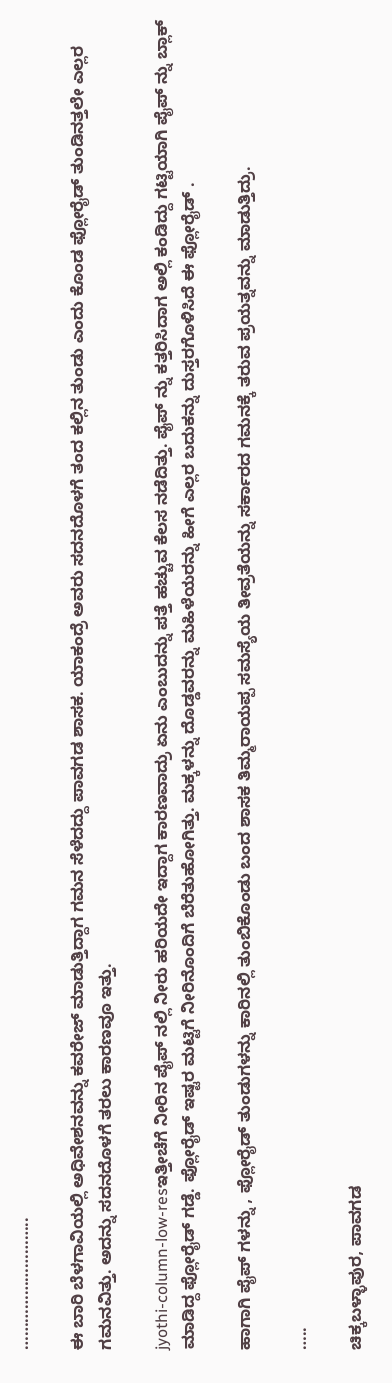………………………..

ಈ ಬಾರಿ ಬೆಳಗಾವಿಯಲ್ಲಿ ಅಧಿವೇಶನವನ್ನು ಕವರೇಜ್ ಮಾಡುತ್ತಿದ್ದಾಗ ಗಮನ ಸೆಳೆದದ್ದು ಪಾವಗಡ ಶಾಸಕ. ಯಾಕಂದ್ರೆ ಅವರು ಸದನದೊಳಗೆ ತಂದ ಕಲ್ಲಿನ ತುಂಡು ಎಂದು ಕೊಂಡ ಫ್ಲೋರೈಡ್ ತುಂಡಿನತ್ತಲೇ ಎಲ್ಲರ ಗಮನವಿತ್ತು. ಅದನ್ನು ಸದನದೊಳಗೆ ತರಲು ಕಾರಣವೂ ಇತ್ತು.

jyothi-column-low-resಇತ್ತೀಚೆಗೆ ನೀರಿನ ಪೈಪ್ ನಲ್ಲಿ ನೀರು ಹರಿಯದೇ ಇದ್ದಾಗ ಕಾರಣವಾದ್ರು ಏನು ಎಂಬುದನ್ನು ಪತ್ತೆ ಹಚ್ಚುವ ಕೆಲಸ ನಡೆದಿತ್ತು. ಪೈಪ್ ನ್ನು ಕತ್ತರಿಸಿದಾಗ ಅಲ್ಲಿ ಕಂಡಿದ್ದು ಗಟ್ಟಿಯಾಗಿ ಪೈಪ್ ನ್ನು ಬ್ಲಾಕ್ ಮಾಡಿದ್ದ ಫ್ಲೋರೈಡ್ ಗಡ್ಡೆ. ಫ್ಲೋರೈಡ್ ಇಷ್ಟರ ಮಟ್ಟಿಗೆ ನೀರಿನೊಂದಿಗೆ ಬೆರೆತುಹೋಗಿತ್ತು. ಮಕ್ಕಳನ್ನು ದೊಡ್ಡವರನ್ನು ಮಹಿಳೆಯರನ್ನು ಹೀಗೆ ಎಲ್ಲರ ಬದುಕನ್ನು ದುಸ್ತರಗೊಳಿಸಿದೆ ಈ ಫ್ಲೋರೈಡ್ .

ಹಾಗಾಗಿ ಪೈಪ್ ಗಳನ್ನು , ಫ್ಲೋರೈಡ್ ತುಂಡುಗಳನ್ನು ಕಾರಿನಲ್ಲಿ ತುಂಬಿಕೊಂಡು ಬಂದ ಶಾಸಕ ತಿಮ್ಮರಾಯಪ್ಪ ಸಮಸ್ಯೆಯ ತೀವ್ರತೆಯನ್ನು ಸರ್ಕಾರದ ಗಮನಕ್ಕೆ ತರುವ ಪ್ರಯತ್ನವನ್ನು ಮಾಡುತ್ತಿದ್ರು.

…..

ಚಿಕ್ಕಬಳ್ಳಾಪುರ, ಪಾವಗಡ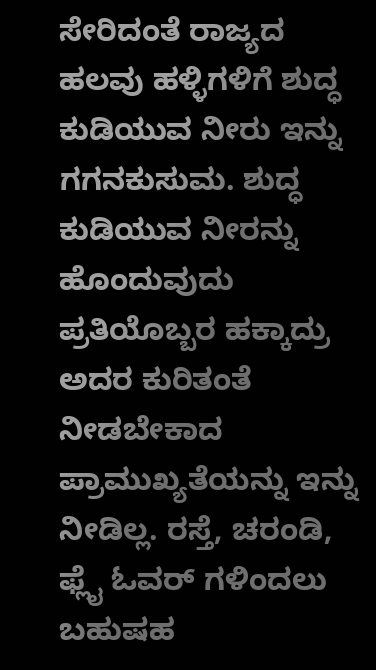ಸೇರಿದಂತೆ ರಾಜ್ಯದ ಹಲವು ಹಳ್ಳಿಗಳಿಗೆ ಶುದ್ಧ ಕುಡಿಯುವ ನೀರು ಇನ್ನು ಗಗನಕುಸುಮ. ಶುದ್ಧ ಕುಡಿಯುವ ನೀರನ್ನು ಹೊಂದುವುದು ಪ್ರತಿಯೊಬ್ಬರ ಹಕ್ಕಾದ್ರು ಅದರ ಕುರಿತಂತೆ ನೀಡಬೇಕಾದ ಪ್ರಾಮುಖ್ಯತೆಯನ್ನು ಇನ್ನು ನೀಡಿಲ್ಲ. ರಸ್ತೆ, ಚರಂಡಿ, ಫ್ಲೈ ಓವರ್ ಗಳಿಂದಲು ಬಹುಷಹ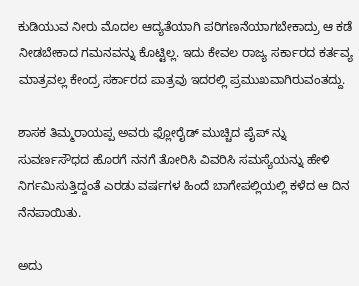ಕುಡಿಯುವ ನೀರು ಮೊದಲ ಆದ್ಯತೆಯಾಗಿ ಪರಿಗಣನೆಯಾಗಬೇಕಾದ್ರು ಆ ಕಡೆ ನೀಡಬೇಕಾದ ಗಮನವನ್ನು ಕೊಟ್ಟಿಲ್ಲ. ಇದು ಕೇವಲ ರಾಜ್ಯ ಸರ್ಕಾರದ ಕರ್ತವ್ಯ ಮಾತ್ರವಲ್ಲ ಕೇಂದ್ರ ಸರ್ಕಾರದ ಪಾತ್ರವು ಇದರಲ್ಲಿ ಪ್ರಮುಖವಾಗಿರುವಂತದ್ದು.

ಶಾಸಕ ತಿಮ್ಮರಾಯಪ್ಪ ಅವರು ಫ್ಲೋರೈಡ್ ಮುಚ್ಚಿದ ಪೈಪ್ ನ್ನು ಸುವರ್ಣಸೌಧದ ಹೊರಗೆ ನನಗೆ ತೋರಿಸಿ ವಿವರಿಸಿ ಸಮಸ್ಯೆಯನ್ನು ಹೇಳಿ ನಿರ್ಗಮಿಸುತ್ತಿದ್ದಂತೆ ಎರಡು ವರ್ಷಗಳ ಹಿಂದೆ ಬಾಗೇಪಲ್ಲಿಯಲ್ಲಿ ಕಳೆದ ಆ ದಿನ ನೆನಪಾಯಿತು.

ಅದು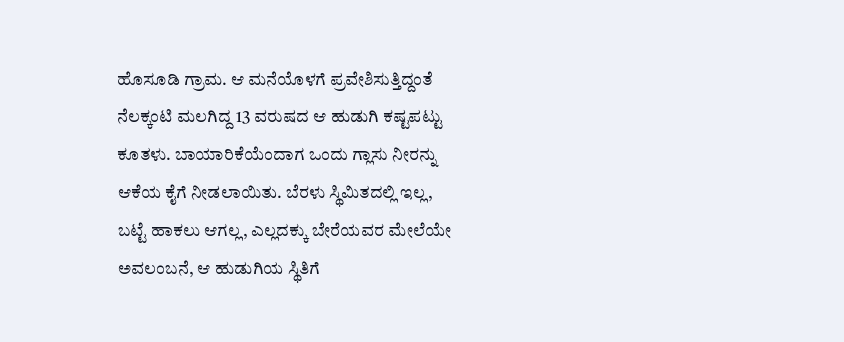ಹೊಸೂಡಿ ಗ್ರಾಮ. ಆ ಮನೆಯೊಳಗೆ ಪ್ರವೇಶಿಸುತ್ತಿದ್ದಂತೆ ನೆಲಕ್ಕಂಟಿ ಮಲಗಿದ್ದ 13 ವರುಷದ ಆ ಹುಡುಗಿ ಕಷ್ಟಪಟ್ಟು ಕೂತಳು. ಬಾಯಾರಿಕೆಯೆಂದಾಗ ಒಂದು ಗ್ಲಾಸು ನೀರನ್ನು ಆಕೆಯ ಕೈಗೆ ನೀಡಲಾಯಿತು. ಬೆರಳು ಸ್ಥಿಮಿತದಲ್ಲಿ ಇಲ್ಲ, ಬಟ್ಟೆ ಹಾಕಲು ಆಗಲ್ಲ, ಎಲ್ಲದಕ್ಕು ಬೇರೆಯವರ ಮೇಲೆಯೇ ಅವಲಂಬನೆ, ಆ ಹುಡುಗಿಯ ಸ್ಥಿತಿಗೆ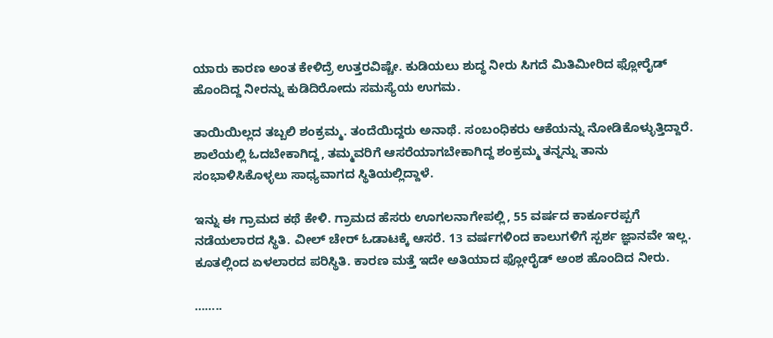ಯಾರು ಕಾರಣ ಅಂತ ಕೇಳಿದ್ರೆ ಉತ್ತರವಿಷ್ಚೇ. ಕುಡಿಯಲು ಶುದ್ಧ ನೀರು ಸಿಗದೆ ಮಿತಿಮೀರಿದ ಫ್ಲೋರೈಡ್ ಹೊಂದಿದ್ದ ನೀರನ್ನು ಕುಡಿದಿರೋದು ಸಮಸ್ಯೆಯ ಉಗಮ.

ತಾಯಿಯಿಲ್ಲದ ತಬ್ಬಲಿ ಶಂಕ್ರಮ್ಮ. ತಂದೆಯಿದ್ದರು ಅನಾಥೆ. ಸಂಬಂಧಿಕರು ಆಕೆಯನ್ನು ನೋಡಿಕೊಳ್ಳುತ್ತಿದ್ದಾರೆ. ಶಾಲೆಯಲ್ಲಿ ಓದಬೇಕಾಗಿದ್ದ, ತಮ್ಮವರಿಗೆ ಆಸರೆಯಾಗಬೇಕಾಗಿದ್ದ ಶಂಕ್ರಮ್ಮ ತನ್ನನ್ನು ತಾನು ಸಂಭಾಳಿಸಿಕೊಳ್ಳಲು ಸಾಧ್ಯವಾಗದ ಸ್ಥಿತಿಯಲ್ಲಿದ್ದಾಳೆ.

ಇನ್ನು ಈ ಗ್ರಾಮದ ಕಥೆ ಕೇಳಿ. ಗ್ರಾಮದ ಹೆಸರು ಊಗಲನಾಗೇಪಲ್ಲಿ, 55 ವರ್ಷದ ಕಾರ್ಕೂರಪ್ಪಗೆ ನಡೆಯಲಾರದ ಸ್ಥಿತಿ. ವೀಲ್ ಚೇರ್ ಓಡಾಟಕ್ಕೆ ಆಸರೆ. 13 ವರ್ಷಗಳಿಂದ ಕಾಲುಗಳಿಗೆ ಸ್ಪರ್ಶ ಜ್ಞಾನವೇ ಇಲ್ಲ. ಕೂತಲ್ಲಿಂದ ಏಳಲಾರದ ಪರಿಸ್ಥಿತಿ. ಕಾರಣ ಮತ್ತೆ ಇದೇ ಅತಿಯಾದ ಫ್ಲೋರೈಡ್ ಅಂಶ ಹೊಂದಿದ ನೀರು.

……..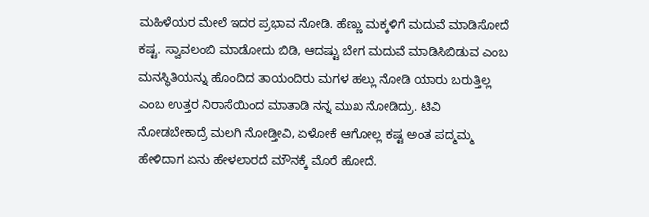ಮಹಿಳೆಯರ ಮೇಲೆ ಇದರ ಪ್ರಭಾವ ನೋಡಿ. ಹೆಣ್ಣು ಮಕ್ಕಳಿಗೆ ಮದುವೆ ಮಾಡಿಸೋದೆ ಕಷ್ಟ. ಸ್ವಾವಲಂಬಿ ಮಾಡೋದು ಬಿಡಿ, ಆದಷ್ಟು ಬೇಗ ಮದುವೆ ಮಾಡಿಸಿಬಿಡುವ ಎಂಬ ಮನಸ್ಥಿತಿಯನ್ನು ಹೊಂದಿದ ತಾಯಂದಿರು ಮಗಳ ಹಲ್ಲು ನೋಡಿ ಯಾರು ಬರುತ್ತಿಲ್ಲ ಎಂಬ ಉತ್ತರ ನಿರಾಸೆಯಿಂದ ಮಾತಾಡಿ ನನ್ನ ಮುಖ ನೋಡಿದ್ರು. ಟಿವಿ ನೋಡಬೇಕಾದ್ರೆ ಮಲಗಿ ನೋಡ್ತೀವಿ, ಏಳೋಕೆ ಆಗೋಲ್ಲ ಕಷ್ಟ ಅಂತ ಪದ್ಮಮ್ಮ ಹೇಳಿದಾಗ ಏನು ಹೇಳಲಾರದೆ ಮೌನಕ್ಕೆ ಮೊರೆ ಹೋದೆ.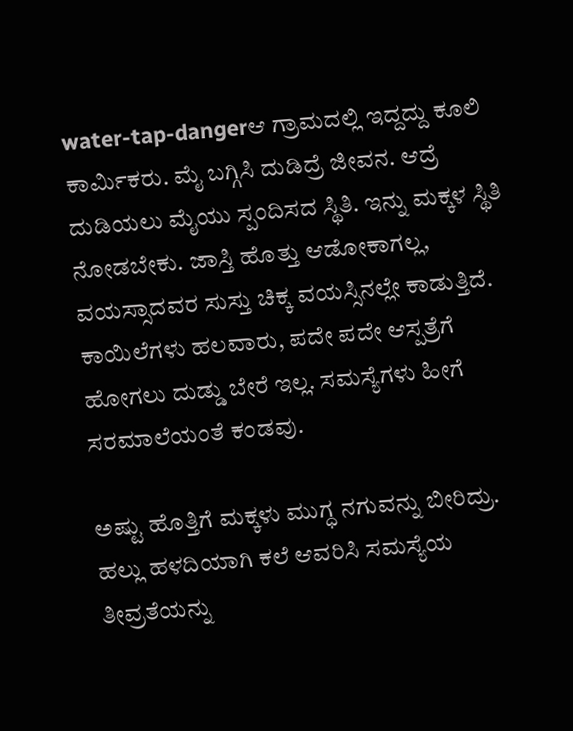water-tap-dangerಆ ಗ್ರಾಮದಲ್ಲಿ ಇದ್ದದ್ದು ಕೂಲಿ ಕಾರ್ಮಿಕರು. ಮೈ ಬಗ್ಗಿಸಿ ದುಡಿದ್ರೆ ಜೀವನ. ಆದ್ರೆ ದುಡಿಯಲು ಮೈಯು ಸ್ಪಂದಿಸದ ಸ್ಥಿತಿ. ಇನ್ನು ಮಕ್ಕಳ ಸ್ಥಿತಿ ನೋಡಬೇಕು. ಜಾಸ್ತಿ ಹೊತ್ತು ಆಡೋಕಾಗಲ್ಲ, ವಯಸ್ಸಾದವರ ಸುಸ್ತು ಚಿಕ್ಕ ವಯಸ್ಸಿನಲ್ಲೇ ಕಾಡುತ್ತಿದೆ. ಕಾಯಿಲೆಗಳು ಹಲವಾರು, ಪದೇ ಪದೇ ಆಸ್ಪತ್ರೆಗೆ ಹೋಗಲು ದುಡ್ಡು ಬೇರೆ ಇಲ್ಲ. ಸಮಸ್ಯೆಗಳು ಹೀಗೆ ಸರಮಾಲೆಯಂತೆ ಕಂಡವು.

ಅಷ್ಟು ಹೊತ್ತಿಗೆ ಮಕ್ಕಳು ಮುಗ್ಧ ನಗುವನ್ನು ಬೀರಿದ್ರು. ಹಲ್ಲು ಹಳದಿಯಾಗಿ ಕಲೆ ಆವರಿಸಿ ಸಮಸ್ಯೆಯ ತೀವ್ರತೆಯನ್ನು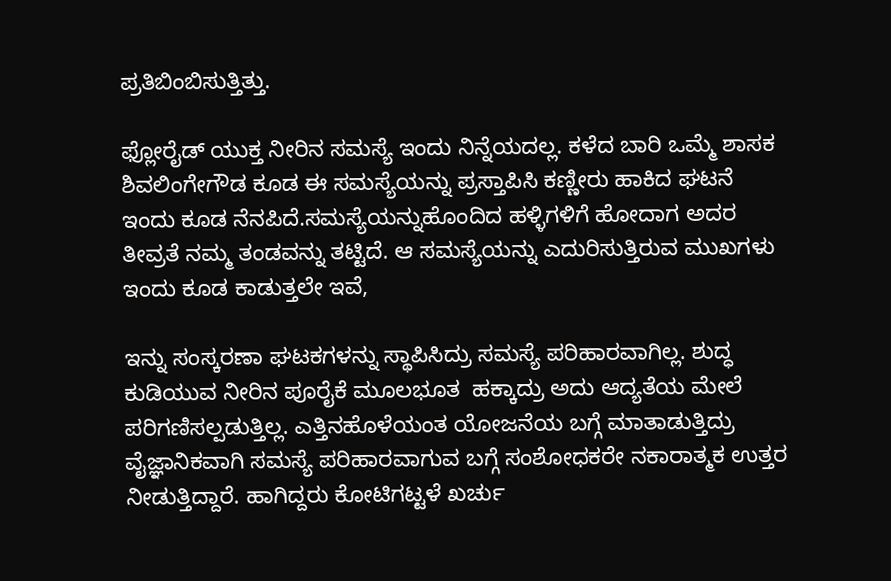ಪ್ರತಿಬಿಂಬಿಸುತ್ತಿತ್ತು.

ಫ್ಲೋರೈಡ್ ಯುಕ್ತ ನೀರಿನ ಸಮಸ್ಯೆ ಇಂದು ನಿನ್ನೆಯದಲ್ಲ. ಕಳೆದ ಬಾರಿ ಒಮ್ಮೆ ಶಾಸಕ ಶಿವಲಿಂಗೇಗೌಡ ಕೂಡ ಈ ಸಮಸ್ಯೆಯನ್ನು ಪ್ರಸ್ತಾಪಿಸಿ ಕಣ್ಣೀರು ಹಾಕಿದ ಘಟನೆ ಇಂದು ಕೂಡ ನೆನಪಿದೆ.ಸಮಸ್ಯೆಯನ್ನುಹೊಂದಿದ ಹಳ್ಳಿಗಳಿಗೆ ಹೋದಾಗ ಅದರ ತೀವ್ರತೆ ನಮ್ಮ ತಂಡವನ್ನು ತಟ್ಟಿದೆ. ಆ ಸಮಸ್ಯೆಯನ್ನು ಎದುರಿಸುತ್ತಿರುವ ಮುಖಗಳು ಇಂದು ಕೂಡ ಕಾಡುತ್ತಲೇ ಇವೆ,

ಇನ್ನು ಸಂಸ್ಕರಣಾ ಘಟಕಗಳನ್ನು ಸ್ಥಾಪಿಸಿದ್ರು ಸಮಸ್ಯೆ ಪರಿಹಾರವಾಗಿಲ್ಲ. ಶುದ್ಧ ಕುಡಿಯುವ ನೀರಿನ ಪೂರೈಕೆ ಮೂಲಭೂತ  ಹಕ್ಕಾದ್ರು ಅದು ಆದ್ಯತೆಯ ಮೇಲೆ ಪರಿಗಣಿಸಲ್ಪಡುತ್ತಿಲ್ಲ. ಎತ್ತಿನಹೊಳೆಯಂತ ಯೋಜನೆಯ ಬಗ್ಗೆ ಮಾತಾಡುತ್ತಿದ್ರು ವೈಜ್ಞಾನಿಕವಾಗಿ ಸಮಸ್ಯೆ ಪರಿಹಾರವಾಗುವ ಬಗ್ಗೆ ಸಂಶೋಧಕರೇ ನಕಾರಾತ್ಮಕ ಉತ್ತರ ನೀಡುತ್ತಿದ್ದಾರೆ. ಹಾಗಿದ್ದರು ಕೋಟಿಗಟ್ಟಳೆ ಖರ್ಚು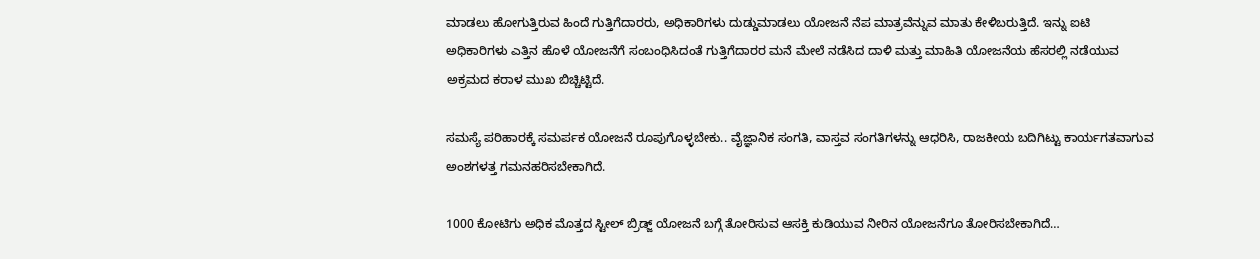ಮಾಡಲು ಹೋಗುತ್ತಿರುವ ಹಿಂದೆ ಗುತ್ತಿಗೆದಾರರು, ಅಧಿಕಾರಿಗಳು ದುಡ್ಡುಮಾಡಲು ಯೋಜನೆ ನೆಪ ಮಾತ್ರವೆನ್ನುವ ಮಾತು ಕೇಳಿಬರುತ್ತಿದೆ. ಇನ್ನು ಐಟಿ ಅಧಿಕಾರಿಗಳು ಎತ್ತಿನ ಹೊಳೆ ಯೋಜನೆಗೆ ಸಂಬಂಧಿಸಿದಂತೆ ಗುತ್ತಿಗೆದಾರರ ಮನೆ ಮೇಲೆ ನಡೆಸಿದ ದಾಳಿ ಮತ್ತು ಮಾಹಿತಿ ಯೋಜನೆಯ ಹೆಸರಲ್ಲಿ ನಡೆಯುವ ಅಕ್ರಮದ ಕರಾಳ ಮುಖ ಬಿಚ್ಚಿಟ್ಟಿದೆ.

ಸಮಸ್ಯೆ ಪರಿಹಾರಕ್ಕೆ ಸಮರ್ಪಕ ಯೋಜನೆ ರೂಪುಗೊಳ್ಳಬೇಕು.. ವೈಜ್ಞಾನಿಕ ಸಂಗತಿ, ವಾಸ್ತವ ಸಂಗತಿಗಳನ್ನು ಆಧರಿಸಿ, ರಾಜಕೀಯ ಬದಿಗಿಟ್ಟು ಕಾರ್ಯಗತವಾಗುವ ಅಂಶಗಳತ್ತ ಗಮನಹರಿಸಬೇಕಾಗಿದೆ.

1000 ಕೋಟಿಗು ಅಧಿಕ ಮೊತ್ತದ ಸ್ಟೀಲ್ ಬ್ರಿಡ್ಜ್ ಯೋಜನೆ ಬಗ್ಗೆ ತೋರಿಸುವ ಆಸಕ್ತಿ ಕುಡಿಯುವ ನೀರಿನ ಯೋಜನೆಗೂ ತೋರಿಸಬೇಕಾಗಿದೆ…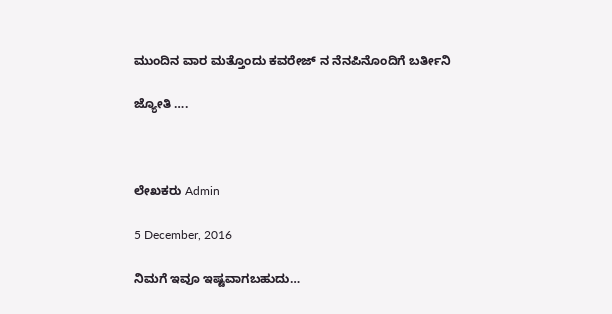ಮುಂದಿನ ವಾರ ಮತ್ತೊಂದು ಕವರೇಜ್ ನ ನೆನಪಿನೊಂದಿಗೆ ಬರ್ತೀನಿ

ಜ್ಯೋತಿ ….



ಲೇಖಕರು Admin

5 December, 2016

ನಿಮಗೆ ಇವೂ ಇಷ್ಟವಾಗಬಹುದು…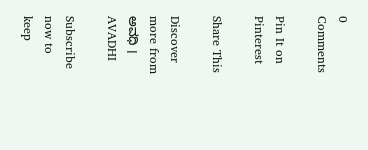0 Comments

Pin It on Pinterest

Share This

Discover more from ಅವಧಿ । AVADHI

Subscribe now to keep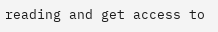reading and get access to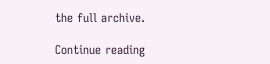the full archive.

Continue reading